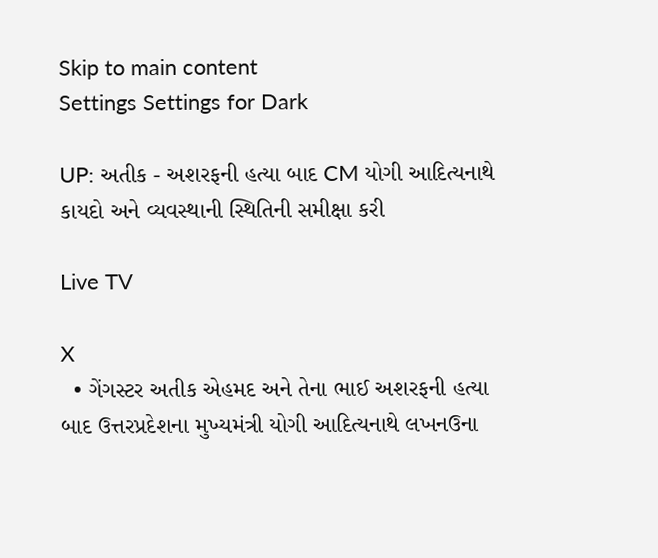Skip to main content
Settings Settings for Dark

UP: અતીક - અશરફની હત્યા બાદ CM યોગી આદિત્યનાથે કાયદો અને વ્યવસ્થાની સ્થિતિની સમીક્ષા કરી

Live TV

X
  • ગેંગસ્ટર અતીક એહમદ અને તેના ભાઈ અશરફની હત્યા બાદ ઉત્તરપ્રદેશના મુખ્યમંત્રી યોગી આદિત્યનાથે લખનઉના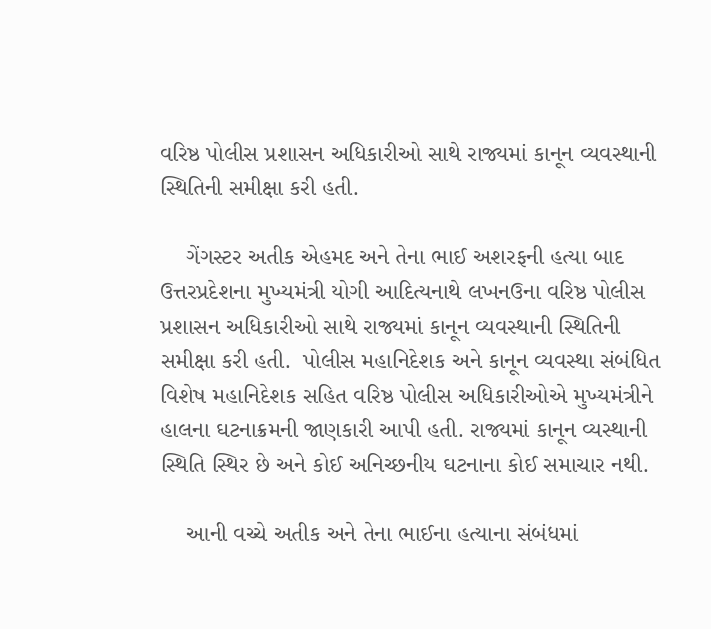વરિષ્ઠ પોલીસ પ્રશાસન અધિકારીઓ સાથે રાજ્યમાં કાનૂન વ્યવસ્થાની સ્થિતિની સમીક્ષા કરી હતી.

    ગેંગસ્ટર અતીક એહમદ અને તેના ભાઈ અશરફની હત્યા બાદ ઉત્તરપ્રદેશના મુખ્યમંત્રી યોગી આદિત્યનાથે લખનઉના વરિષ્ઠ પોલીસ પ્રશાસન અધિકારીઓ સાથે રાજ્યમાં કાનૂન વ્યવસ્થાની સ્થિતિની સમીક્ષા કરી હતી.  પોલીસ મહાનિદેશક અને કાનૂન વ્યવસ્થા સંબંધિત વિશેષ મહાનિદેશક સહિત વરિષ્ઠ પોલીસ અધિકારીઓએ મુખ્યમંત્રીને હાલના ઘટનાક્રમની જાણકારી આપી હતી. રાજ્યમાં કાનૂન વ્યસ્થાની સ્થિતિ સ્થિર છે અને કોઈ અનિચ્છનીય ઘટનાના કોઈ સમાચાર નથી.

    આની વચ્ચે અતીક અને તેના ભાઈના હત્યાના સંબંધમાં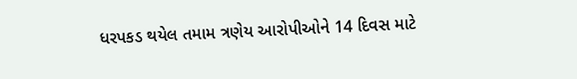ધરપકડ થયેલ તમામ ત્રણેય આરોપીઓને 14 દિવસ માટે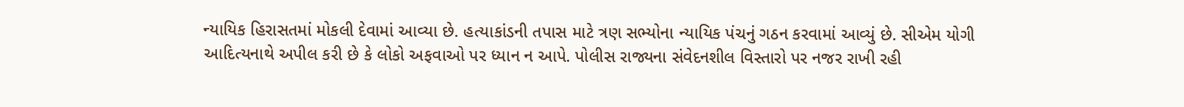ન્યાયિક હિરાસતમાં મોકલી દેવામાં આવ્યા છે. હત્યાકાંડની તપાસ માટે ત્રણ સભ્યોના ન્યાયિક પંચનું ગઠન કરવામાં આવ્યું છે. સીએમ યોગી આદિત્યનાથે અપીલ કરી છે કે લોકો અફવાઓ પર ધ્યાન ન આપે. પોલીસ રાજ્યના સંવેદનશીલ વિસ્તારો પર નજર રાખી રહી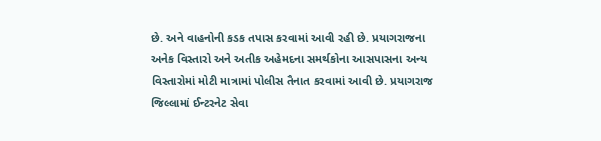છે. અને વાહનોની કડક તપાસ કરવામાં આવી રહી છે. પ્રયાગરાજના અનેક વિસ્તારો અને અતીક અહેમદના સમર્થકોના આસપાસના અન્ય વિસ્તારોમાં મોટી માત્રામાં પોલીસ તૈનાત કરવામાં આવી છે. પ્રયાગરાજ જિલ્લામાં ઈન્ટરનેટ સેવા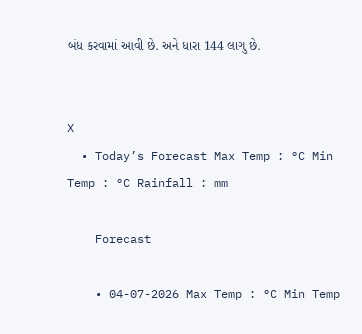બંધ કરવામાં આવી છે. અને ધારા 144 લાગુ છે.


X
  • Today’s Forecast Max Temp : °C Min Temp : °C Rainfall : mm

    Forecast

    • 04-07-2026 Max Temp : °C Min Temp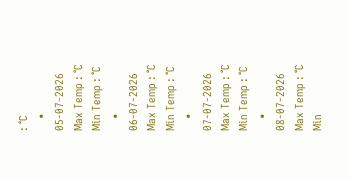: °C
    • 05-07-2026 Max Temp : °C Min Temp : °C
    • 06-07-2026 Max Temp : °C Min Temp : °C
    • 07-07-2026 Max Temp : °C Min Temp : °C
    • 08-07-2026 Max Temp : °C Min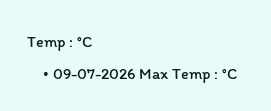Temp : °C
    • 09-07-2026 Max Temp : °C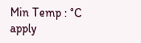Min Temp : °C
apply